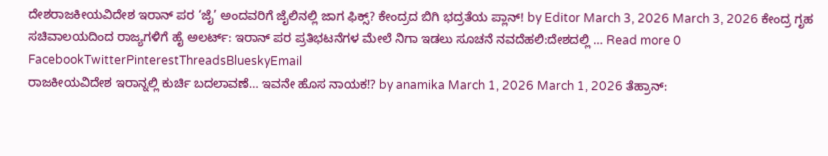ದೇಶರಾಜಕೀಯವಿದೇಶ ಇರಾನ್ ಪರ ‘ಜೈ’ ಅಂದವರಿಗೆ ಜೈಲಿನಲ್ಲಿ ಜಾಗ ಫಿಕ್ಸ್? ಕೇಂದ್ರದ ಬಿಗಿ ಭದ್ರತೆಯ ಪ್ಲಾನ್! by Editor March 3, 2026 March 3, 2026 ಕೇಂದ್ರ ಗೃಹ ಸಚಿವಾಲಯದಿಂದ ರಾಜ್ಯಗಳಿಗೆ ಹೈ ಅಲರ್ಟ್: ಇರಾನ್ ಪರ ಪ್ರತಿಭಟನೆಗಳ ಮೇಲೆ ನಿಗಾ ಇಡಲು ಸೂಚನೆ ನವದೆಹಲಿ:ದೇಶದಲ್ಲಿ … Read more 0 FacebookTwitterPinterestThreadsBlueskyEmail
ರಾಜಕೀಯವಿದೇಶ ಇರಾನ್ನಲ್ಲಿ ಕುರ್ಚಿ ಬದಲಾವಣೆ… ಇವನೇ ಹೊಸ ನಾಯಕ⁉ by anamika March 1, 2026 March 1, 2026 ತೆಹ್ರಾನ್: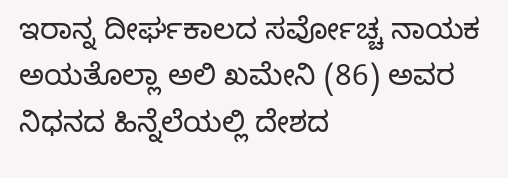ಇರಾನ್ನ ದೀರ್ಘಕಾಲದ ಸರ್ವೋಚ್ಚ ನಾಯಕ ಅಯತೊಲ್ಲಾ ಅಲಿ ಖಮೇನಿ (86) ಅವರ ನಿಧನದ ಹಿನ್ನೆಲೆಯಲ್ಲಿ ದೇಶದ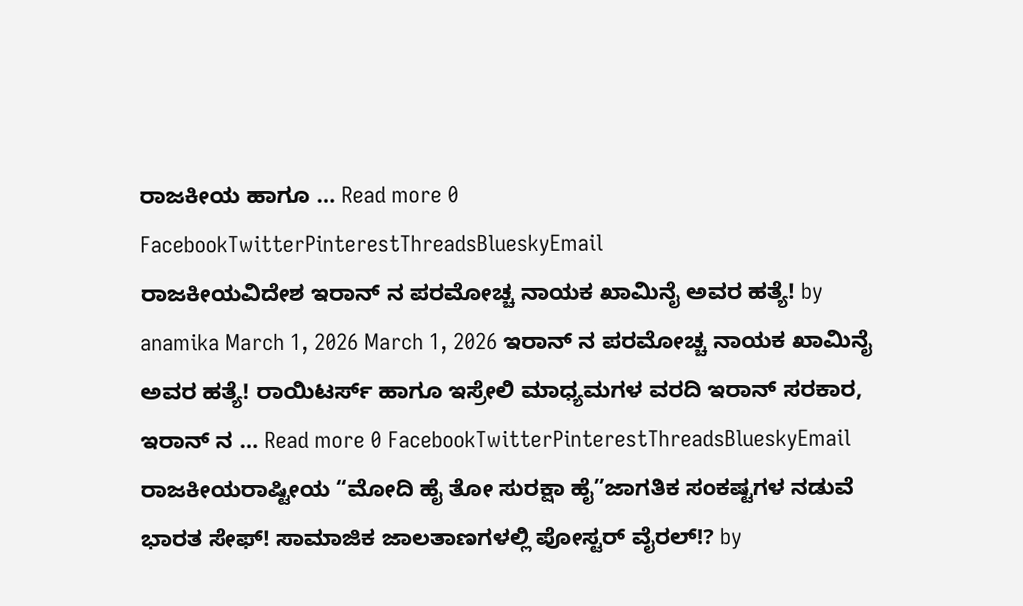ರಾಜಕೀಯ ಹಾಗೂ … Read more 0 FacebookTwitterPinterestThreadsBlueskyEmail
ರಾಜಕೀಯವಿದೇಶ ಇರಾನ್ ನ ಪರಮೋಚ್ಚ ನಾಯಕ ಖಾಮಿನೈ ಅವರ ಹತ್ಯೆ! by anamika March 1, 2026 March 1, 2026 ಇರಾನ್ ನ ಪರಮೋಚ್ಚ ನಾಯಕ ಖಾಮಿನೈ ಅವರ ಹತ್ಯೆ! ರಾಯಿಟರ್ಸ್ ಹಾಗೂ ಇಸ್ರೇಲಿ ಮಾಧ್ಯಮಗಳ ವರದಿ ಇರಾನ್ ಸರಕಾರ, ಇರಾನ್ ನ … Read more 0 FacebookTwitterPinterestThreadsBlueskyEmail
ರಾಜಕೀಯರಾಷ್ಟೀಯ “ಮೋದಿ ಹೈ ತೋ ಸುರಕ್ಷಾ ಹೈ”ಜಾಗತಿಕ ಸಂಕಷ್ಟಗಳ ನಡುವೆ ಭಾರತ ಸೇಫ್! ಸಾಮಾಜಿಕ ಜಾಲತಾಣಗಳಲ್ಲಿ ಪೋಸ್ಟರ್ ವೈರಲ್⁉ by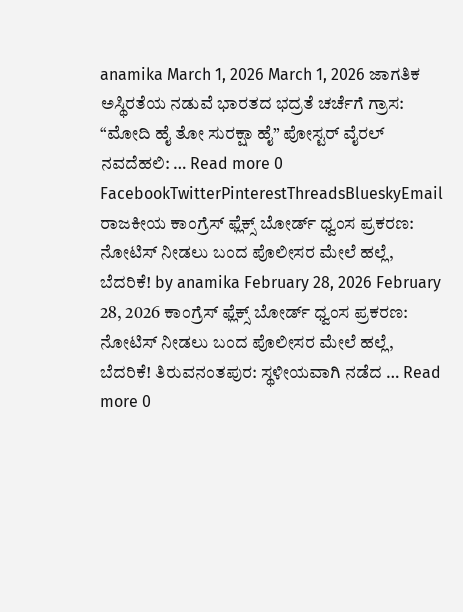anamika March 1, 2026 March 1, 2026 ಜಾಗತಿಕ ಅಸ್ಥಿರತೆಯ ನಡುವೆ ಭಾರತದ ಭದ್ರತೆ ಚರ್ಚೆಗೆ ಗ್ರಾಸ: “ಮೋದಿ ಹೈ ತೋ ಸುರಕ್ಷಾ ಹೈ” ಪೋಸ್ಟರ್ ವೈರಲ್ ನವದೆಹಲಿ: … Read more 0 FacebookTwitterPinterestThreadsBlueskyEmail
ರಾಜಕೀಯ ಕಾಂಗ್ರೆಸ್ ಫ್ಲೆಕ್ಸ್ ಬೋರ್ಡ್ ಧ್ವಂಸ ಪ್ರಕರಣ: ನೋಟಿಸ್ ನೀಡಲು ಬಂದ ಪೊಲೀಸರ ಮೇಲೆ ಹಲ್ಲೆ, ಬೆದರಿಕೆ! by anamika February 28, 2026 February 28, 2026 ಕಾಂಗ್ರೆಸ್ ಫ್ಲೆಕ್ಸ್ ಬೋರ್ಡ್ ಧ್ವಂಸ ಪ್ರಕರಣ: ನೋಟಿಸ್ ನೀಡಲು ಬಂದ ಪೊಲೀಸರ ಮೇಲೆ ಹಲ್ಲೆ, ಬೆದರಿಕೆ! ತಿರುವನಂತಪುರ: ಸ್ಥಳೀಯವಾಗಿ ನಡೆದ … Read more 0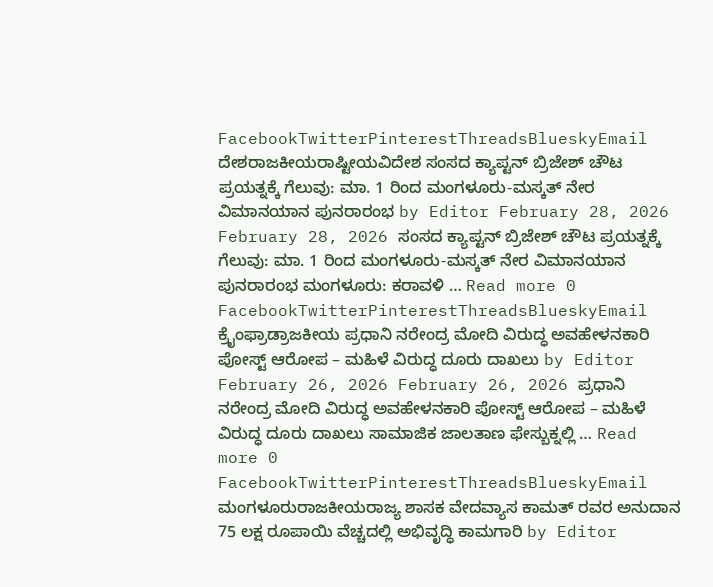FacebookTwitterPinterestThreadsBlueskyEmail
ದೇಶರಾಜಕೀಯರಾಷ್ಟೀಯವಿದೇಶ ಸಂಸದ ಕ್ಯಾಪ್ಟನ್ ಬ್ರಿಜೇಶ್ ಚೌಟ ಪ್ರಯತ್ನಕ್ಕೆ ಗೆಲುವು: ಮಾ. 1 ರಿಂದ ಮಂಗಳೂರು-ಮಸ್ಕತ್ ನೇರ ವಿಮಾನಯಾನ ಪುನರಾರಂಭ by Editor February 28, 2026 February 28, 2026 ಸಂಸದ ಕ್ಯಾಪ್ಟನ್ ಬ್ರಿಜೇಶ್ ಚೌಟ ಪ್ರಯತ್ನಕ್ಕೆ ಗೆಲುವು: ಮಾ. 1 ರಿಂದ ಮಂಗಳೂರು-ಮಸ್ಕತ್ ನೇರ ವಿಮಾನಯಾನ ಪುನರಾರಂಭ ಮಂಗಳೂರು: ಕರಾವಳಿ … Read more 0 FacebookTwitterPinterestThreadsBlueskyEmail
ಕ್ರೈಂಫ್ರಾಡ್ರಾಜಕೀಯ ಪ್ರಧಾನಿ ನರೇಂದ್ರ ಮೋದಿ ವಿರುದ್ಧ ಅವಹೇಳನಕಾರಿ ಪೋಸ್ಟ್ ಆರೋಪ – ಮಹಿಳೆ ವಿರುದ್ಧ ದೂರು ದಾಖಲು by Editor February 26, 2026 February 26, 2026 ಪ್ರಧಾನಿ ನರೇಂದ್ರ ಮೋದಿ ವಿರುದ್ಧ ಅವಹೇಳನಕಾರಿ ಪೋಸ್ಟ್ ಆರೋಪ – ಮಹಿಳೆ ವಿರುದ್ಧ ದೂರು ದಾಖಲು ಸಾಮಾಜಿಕ ಜಾಲತಾಣ ಫೇಸ್ಬುಕ್ನಲ್ಲಿ … Read more 0 FacebookTwitterPinterestThreadsBlueskyEmail
ಮಂಗಳೂರುರಾಜಕೀಯರಾಜ್ಯ ಶಾಸಕ ವೇದವ್ಯಾಸ ಕಾಮತ್ ರವರ ಅನುದಾನ 75 ಲಕ್ಷ ರೂಪಾಯಿ ವೆಚ್ಚದಲ್ಲಿ ಅಭಿವೃದ್ಧಿ ಕಾಮಗಾರಿ by Editor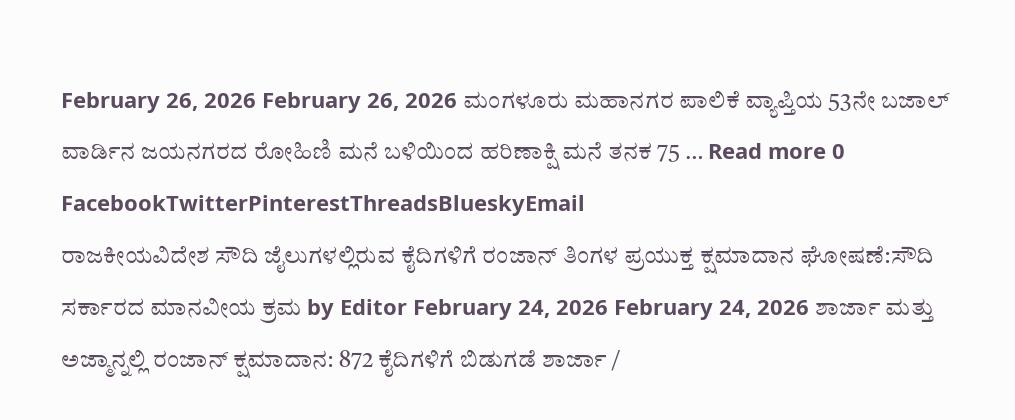February 26, 2026 February 26, 2026 ಮಂಗಳೂರು ಮಹಾನಗರ ಪಾಲಿಕೆ ವ್ಯಾಪ್ತಿಯ 53ನೇ ಬಜಾಲ್ ವಾರ್ಡಿನ ಜಯನಗರದ ರೋಹಿಣಿ ಮನೆ ಬಳಿಯಿಂದ ಹರಿಣಾಕ್ಷಿ ಮನೆ ತನಕ 75 … Read more 0 FacebookTwitterPinterestThreadsBlueskyEmail
ರಾಜಕೀಯವಿದೇಶ ಸೌದಿ ಜೈಲುಗಳಲ್ಲಿರುವ ಕೈದಿಗಳಿಗೆ ರಂಜಾನ್ ತಿಂಗಳ ಪ್ರಯುಕ್ತ ಕ್ಷಮಾದಾನ ಘೋಷಣೆ:ಸೌದಿ ಸರ್ಕಾರದ ಮಾನವೀಯ ಕ್ರಮ by Editor February 24, 2026 February 24, 2026 ಶಾರ್ಜಾ ಮತ್ತು ಅಜ್ಮಾನ್ನಲ್ಲಿ ರಂಜಾನ್ ಕ್ಷಮಾದಾನ: 872 ಕೈದಿಗಳಿಗೆ ಬಿಡುಗಡೆ ಶಾರ್ಜಾ /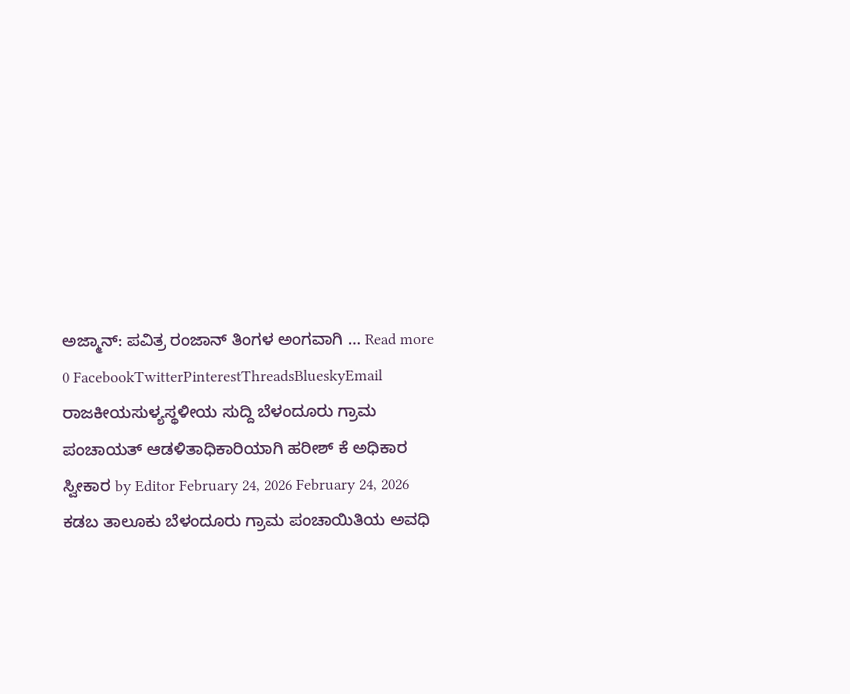ಅಜ್ಮಾನ್: ಪವಿತ್ರ ರಂಜಾನ್ ತಿಂಗಳ ಅಂಗವಾಗಿ … Read more 0 FacebookTwitterPinterestThreadsBlueskyEmail
ರಾಜಕೀಯಸುಳ್ಯಸ್ಥಳೀಯ ಸುದ್ದಿ ಬೆಳಂದೂರು ಗ್ರಾಮ ಪಂಚಾಯತ್ ಆಡಳಿತಾಧಿಕಾರಿಯಾಗಿ ಹರೀಶ್ ಕೆ ಅಧಿಕಾರ ಸ್ವೀಕಾರ by Editor February 24, 2026 February 24, 2026 ಕಡಬ ತಾಲೂಕು ಬೆಳಂದೂರು ಗ್ರಾಮ ಪಂಚಾಯಿತಿಯ ಅವಧಿ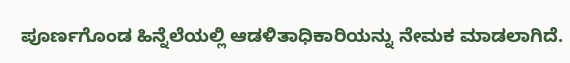ಪೂರ್ಣಗೊಂಡ ಹಿನ್ನೆಲೆಯಲ್ಲಿ ಆಡಳಿತಾಧಿಕಾರಿಯನ್ನು ನೇಮಕ ಮಾಡಲಾಗಿದೆ.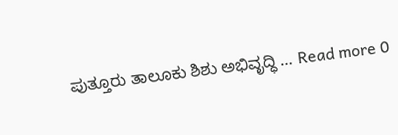ಪುತ್ತೂರು ತಾಲೂಕು ಶಿಶು ಅಭಿವೃದ್ಧಿ … Read more 0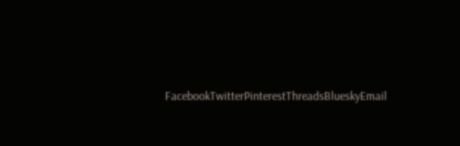FacebookTwitterPinterestThreadsBlueskyEmail